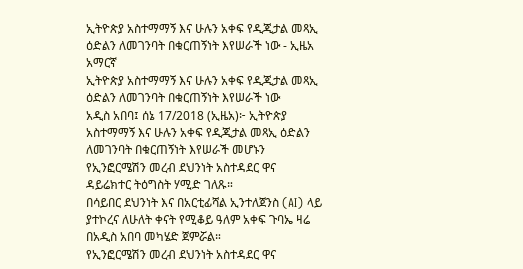ኢትዮጵያ አስተማማኝ እና ሁሉን አቀፍ የዲጂታል መጻኢ ዕድልን ለመገንባት በቁርጠኝነት እየሠራች ነው - ኢዜአ አማርኛ
ኢትዮጵያ አስተማማኝ እና ሁሉን አቀፍ የዲጂታል መጻኢ ዕድልን ለመገንባት በቁርጠኝነት እየሠራች ነው
አዲስ አበባ፤ ሰኔ 17/2018 (ኢዜአ)፦ ኢትዮጵያ አስተማማኝ እና ሁሉን አቀፍ የዲጂታል መጻኢ ዕድልን ለመገንባት በቁርጠኝነት እየሠራች መሆኑን የኢንፎርሜሽን መረብ ደህንነት አስተዳደር ዋና ዳይሬክተር ትዕግስት ሃሚድ ገለጹ።
በሳይበር ደህንነት እና በአርቲፊሻል ኢንተለጀንስ (AI) ላይ ያተኮረና ለሁለት ቀናት የሚቆይ ዓለም አቀፍ ጉባኤ ዛሬ በአዲስ አበባ መካሄድ ጀምሯል።
የኢንፎርሜሽን መረብ ደህንነት አስተዳደር ዋና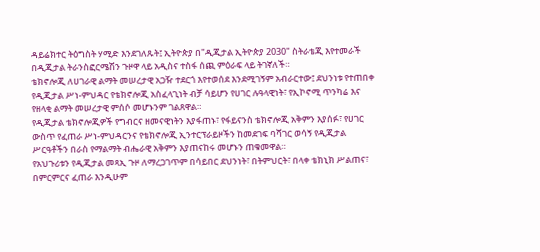ዳይሬክተር ትዕግስት ሃሚድ እንደገለጹት፤ ኢትዮጵያ በ"ዲጂታል ኢትዮጵያ 2030" ስትራቴጂ እየተመራች በዲጂታል ትራንስፎርሜሽን ጉዞዋ ላይ አዲስና ተስፋ ሰጪ ምዕራፍ ላይ ትገኛለች።
ቴክኖሎጂ ለሀገራዊ ልማት መሠረታዊ አጋዥ ተደርጎ እየተወሰደ እንደሚገኝም አብራርተው፤ ደህንነቱ የተጠበቀ የዲጂታል ሥነ-ምህዳር የቴክኖሎጂ አስፈላጊነት ብቻ ሳይሆን የሀገር ሉዓላዊነት፣ የኢኮኖሚ ጥንካሬ እና የዘላቂ ልማት መሠረታዊ ምሰሶ መሆኑንም ገልጸዋል።
የዲጂታል ቴክኖሎጂዎች የግብርና ዘመናዊነትን እያፋጠኑ፣ የፋይናንስ ቴክኖሎጂ አቅምን እያሰፉ፣ የሀገር ውስጥ የፈጠራ ሥነ-ምህዳርንና የቴክኖሎጂ ኢንተርፕራይዞችን ከመደገፍ ባሻገር ወሳኝ የዲጂታል ሥርዓቶችን በራስ የማልማት ብሔራዊ አቅምን እያጠናከሩ መሆኑን ጠቁመዋል።
የአህጉሪቱን የዲጂታል መጻኢ ጉዞ ለማረጋገጥም በሳይበር ደህንነት፣ በትምህርት፣ በላቀ ቴክኒክ ሥልጠና፣ በምርምርና ፈጠራ እንዲሁም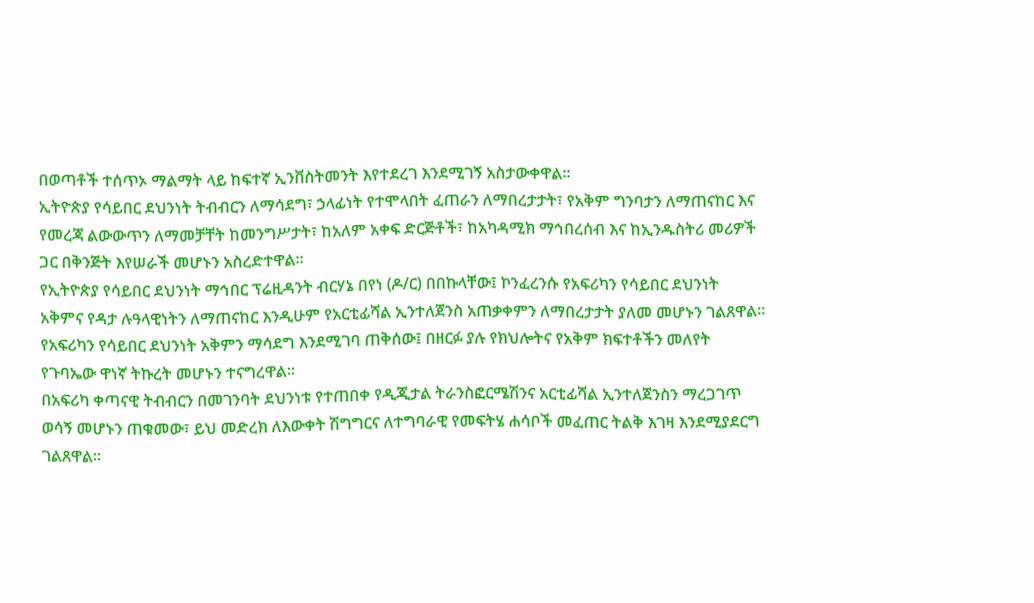በወጣቶች ተሰጥኦ ማልማት ላይ ከፍተኛ ኢንቨስትመንት እየተደረገ እንደሚገኝ አስታውቀዋል።
ኢትዮጵያ የሳይበር ደህንነት ትብብርን ለማሳደግ፣ ኃላፊነት የተሞላበት ፈጠራን ለማበረታታት፣ የአቅም ግንባታን ለማጠናከር እና የመረጃ ልውውጥን ለማመቻቸት ከመንግሥታት፣ ከአለም አቀፍ ድርጅቶች፣ ከአካዳሚክ ማኅበረሰብ እና ከኢንዱስትሪ መሪዎች ጋር በቅንጅት እየሠራች መሆኑን አስረድተዋል።
የኢትዮጵያ የሳይበር ደህንነት ማኅበር ፕሬዚዳንት ብርሃኔ በየነ (ዶ/ር) በበኩላቸው፤ ኮንፈረንሱ የአፍሪካን የሳይበር ደህንነት አቅምና የዳታ ሉዓላዊነትን ለማጠናከር እንዲሁም የአርቲፊሻል ኢንተለጀንስ አጠቃቀምን ለማበረታታት ያለመ መሆኑን ገልጸዋል።
የአፍሪካን የሳይበር ደህንነት አቅምን ማሳደግ እንደሚገባ ጠቅሰው፤ በዘርፉ ያሉ የክህሎትና የአቅም ክፍተቶችን መለየት የጉባኤው ዋነኛ ትኩረት መሆኑን ተናግረዋል።
በአፍሪካ ቀጣናዊ ትብብርን በመገንባት ደህንነቱ የተጠበቀ የዲጂታል ትራንስፎርሜሽንና አርቲፊሻል ኢንተለጀንስን ማረጋገጥ ወሳኝ መሆኑን ጠቁመው፣ ይህ መድረክ ለእውቀት ሽግግርና ለተግባራዊ የመፍትሄ ሐሳቦች መፈጠር ትልቅ እገዛ እንደሚያደርግ ገልጸዋል።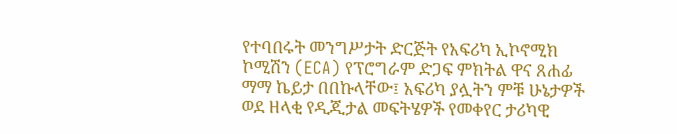የተባበሩት መንግሥታት ድርጅት የአፍሪካ ኢኮኖሚክ ኮሚሽን (ECA) የፕሮግራም ድጋፍ ምክትል ዋና ጸሐፊ ማማ ኬይታ በበኩላቸው፤ አፍሪካ ያሏትን ምቹ ሁኔታዎች ወደ ዘላቂ የዲጂታል መፍትሄዎች የመቀየር ታሪካዊ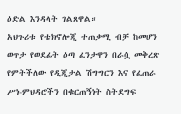ዕድል እንዳላት ገልጸዋል።
አህጉሪቱ የቴክኖሎጂ ተጠቃሚ ብቻ ከመሆን ወጥታ የወደፊት ዕጣ ፈንታዋን በራሷ መቅረጽ የምትችለው የዲጂታል ሽግግርን እና የፈጠራ ሥነ-ምህዳሮችን በቁርጠኝነት ስትደግፍ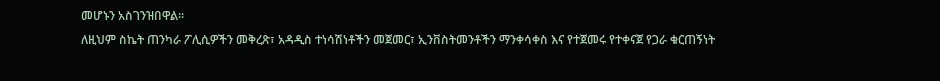መሆኑን አስገንዝበዋል።
ለዚህም ስኬት ጠንካራ ፖሊሲዎችን መቅረጽ፣ አዳዲስ ተነሳሽነቶችን መጀመር፣ ኢንቨስትመንቶችን ማንቀሳቀስ እና የተጀመሩ የተቀናጀ የጋራ ቁርጠኝነት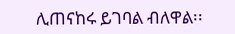ሊጠናከሩ ይገባል ብለዋል፡፡